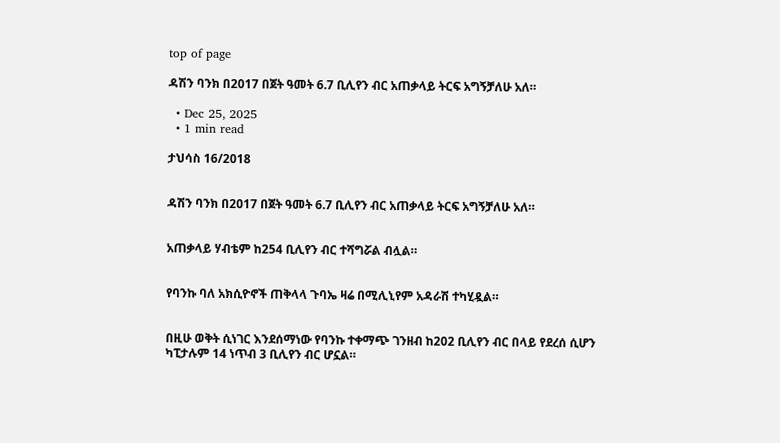top of page

ዳሽን ባንክ በ2017 በጀት ዓመት 6.7 ቢሊየን ብር አጠቃላይ ትርፍ አግኝቻለሁ አለ።

  • Dec 25, 2025
  • 1 min read

ታህሳስ 16/2018


ዳሽን ባንክ በ2017 በጀት ዓመት 6.7 ቢሊየን ብር አጠቃላይ ትርፍ አግኝቻለሁ አለ።


አጠቃላይ ሃብቴም ከ254 ቢሊየን ብር ተሻግሯል ብሏል።


የባንኩ ባለ አክሲዮኖች ጠቅላላ ጉባኤ ዛሬ በሚሊኒየም አዳራሽ ተካሂዷል።


በዚሁ ወቅት ሲነገር እንደሰማነው የባንኩ ተቀማጭ ገንዘብ ከ202 ቢሊየን ብር በላይ የደረሰ ሲሆን ካፒታሉም 14 ነጥብ 3 ቢሊየን ብር ሆኗል።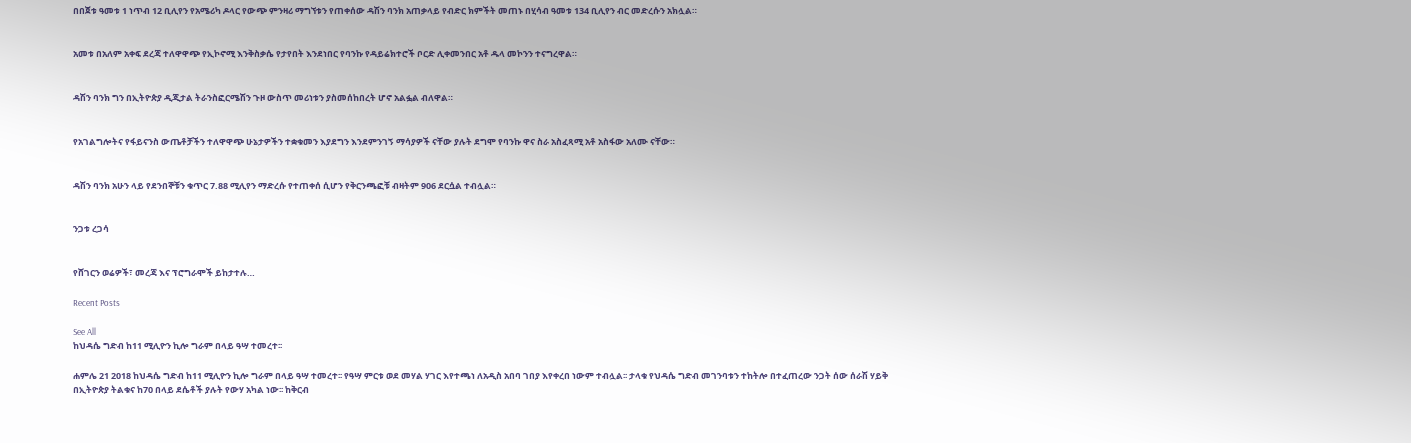በበጀቱ ዓመቱ 1 ነጥብ 12 ቢሊየን የአሜሪካ ዶላር የውጭ ምንዛሪ ማግኘቱን የጠቀሰው ዳሽን ባንክ አጠቃላይ የብድር ክምችት መጠኑ በሂሳብ ዓመቱ 134 ቢሊየን ብር መድረሱን አክሏል።


አመቱ በአለም አቀፍ ደረጃ ተለዋዋጭ የኢኮኖሚ እንቅስቃሴ የታየበት እንደነበር የባንኩ የዳይሬክተሮች ቦርድ ሊቀመንበር አቶ ዱላ መኮንን ተናግረዋል።


ዳሽን ባንክ ግን በኢትዮጵያ ዲጂታል ትራንስፎርሜሽን ጉዞ ውስጥ መሪነቱን ያስመሰከበረት ሆኖ አልፏል ብለዋል።


የአገልግሎትና የፋይናንስ ውጤቶቻችን ተለዋዋጭ ሁኔታዎችን ተቋቁመን እያደግን እንደምንገኝ ማሳያዎች ናቸው ያሉት ደግሞ የባንኩ ዋና ስራ አስፈጻሚ አቶ አስፋው አለሙ ናቸው።


ዳሽን ባንክ አሁን ላይ የደንበኞቹን ቁጥር 7.88 ሚሊየን ማድረሱ የተጠቀሰ ሲሆን የቅርንጫፎቹ ብዛትም 906 ደርሷል ተብሏል።


ንጋቱ ረጋሳ


የሸገርን ወሬዎች፣ መረጃ እና ፕሮግራሞች ይከታተሉ…

Recent Posts

See All
ከህዳሴ ግድብ ከ11 ሚሊዮን ኪሎ ግራም በላይ ዓሣ ተመረተ፡፡

ሐምሌ 21 2018 ከህዳሴ ግድብ ከ11 ሚሊዮን ኪሎ ግራም በላይ ዓሣ ተመረተ፡፡ የዓሣ ምርቱ ወደ መሃል ሃገር እየተጫነ ለአዲስ አበባ ገበያ እየቀረበ ነውም ተብሏል፡፡ ታላቁ የህዳሴ ግድብ መገንባቱን ተከትሎ በተፈጠረው ንጋት ሰው ሰራሽ ሃይቅ በኢትዮጵያ ትልቁና ከ70 በላይ ደሴቶች ያሉት የውሃ አካል ነው፡፡ ከቅርብ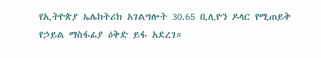የኢትዮጵያ ኤሌክትሪክ አገልግሎት 30.65 ቢሊዮን ዶላር የሚጠይቅ የኃይል ማስፋፊያ ዕቅድ ይፋ አደረገ።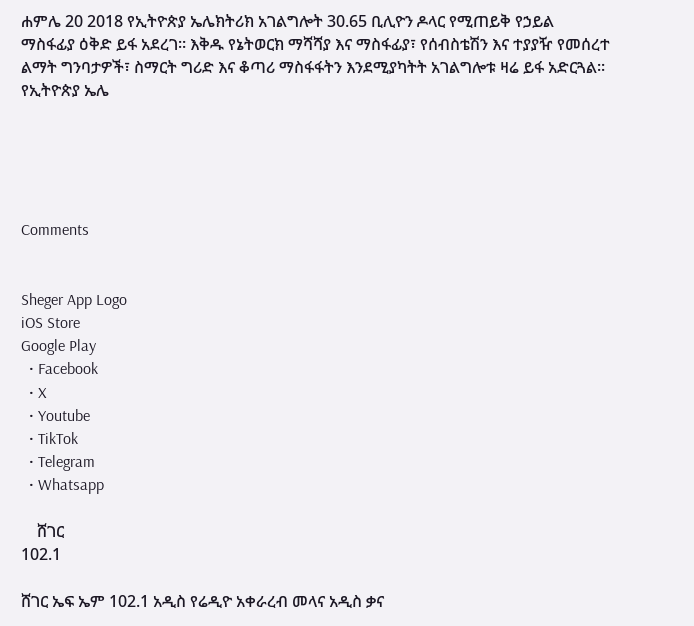ሐምሌ 20 2018 የኢትዮጵያ ኤሌክትሪክ አገልግሎት 30.65 ቢሊዮን ዶላር የሚጠይቅ የኃይል ማስፋፊያ ዕቅድ ይፋ አደረገ። እቅዱ የኔትወርክ ማሻሻያ እና ማስፋፊያ፣ የሰብስቴሽን እና ተያያዥ የመሰረተ ልማት ግንባታዎች፣ ስማርት ግሪድ እና ቆጣሪ ማስፋፋትን እንደሚያካትት አገልግሎቱ ዛሬ ይፋ አድርጓል፡፡ የኢትዮጵያ ኤሌ





Comments


Sheger App Logo
iOS Store
Google Play
  • Facebook
  • X
  • Youtube
  • TikTok
  • Telegram
  • Whatsapp

    ሸገር
102.1

ሸገር ኤፍ ኤም 102.1 አዲስ የሬዲዮ አቀራረብ መላና አዲስ ቃና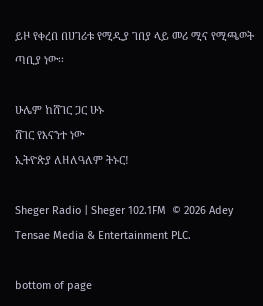ይዞ የቀረበ በሀገሪቱ የሚዲያ ገበያ ላይ መሪ ሚና የሚጫወት ጣቢያ ነው፡፡

ሁሌም ከሸገር ጋር ሁኑ
ሸገር የእናንተ ነው
ኢትዮጵያ ለዘለዓለም ትኑር!

Sheger Radio | Sheger 102.1FM  © 2026 Adey Tensae Media & Entertainment PLC.

bottom of page